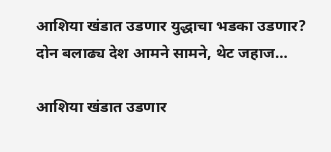आशिया खंडात उडणार युद्धाचा भडका उडणार? दोन बलाढ्य देश आमने सामने, थेट जहाज…

आशिया खंडात उडणार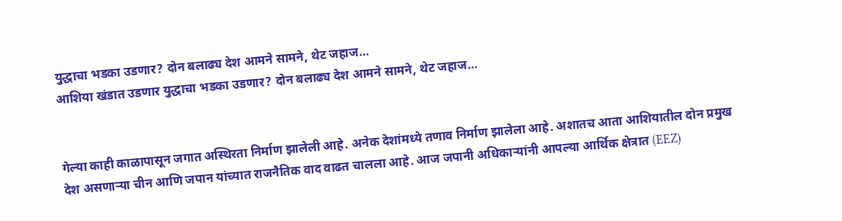युद्धाचा भडका उडणार? दोन बलाढ्य देश आमने सामने, थेट जहाज…
आशिया खंडात उडणार युद्धाचा भडका उडणार? दोन बलाढ्य देश आमने सामने, थेट जहाज…


गेल्या काही काळापासून जगात अस्थिरता निर्माण झालेली आहे. अनेक देशांमध्ये तणाव निर्माण झालेला आहे. अशातच आता आशियातील दोन प्रमुख देश असणाऱ्या चीन आणि जपान यांच्यात राजनैतिक वाद वाढत चालला आहे. आज जपानी अधिकाऱ्यांनी आपल्या आर्थिक क्षेत्रात (EEZ)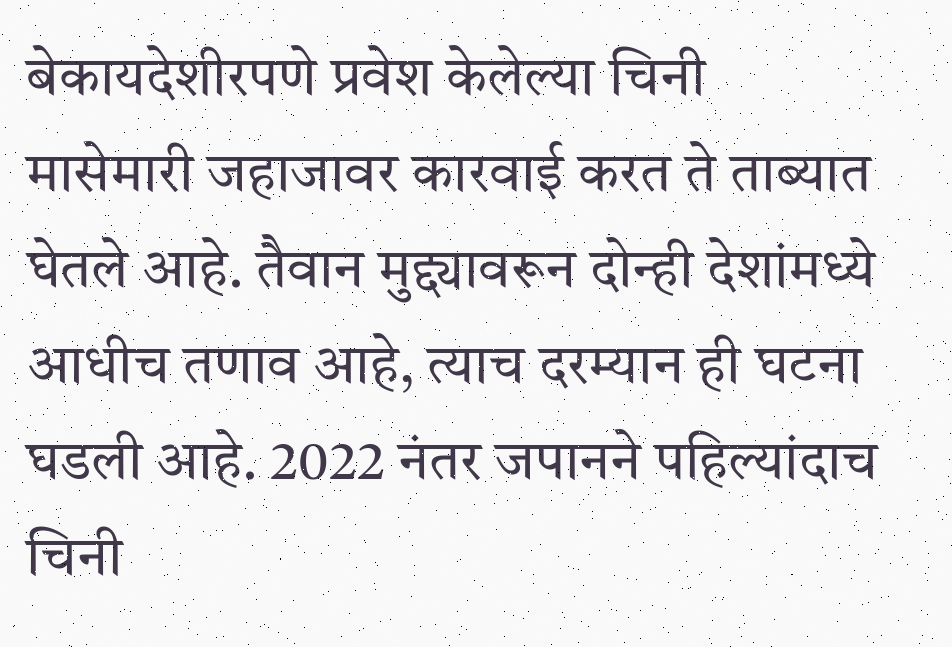बेकायदेशीरपणे प्रवेश केलेल्या चिनी मासेमारी जहाजावर कारवाई करत ते ताब्यात घेतले आहे. तैवान मुद्द्यावरून दोन्ही देशांमध्ये आधीच तणाव आहे, त्याच दरम्यान ही घटना घडली आहे. 2022 नंतर जपानने पहिल्यांदाच चिनी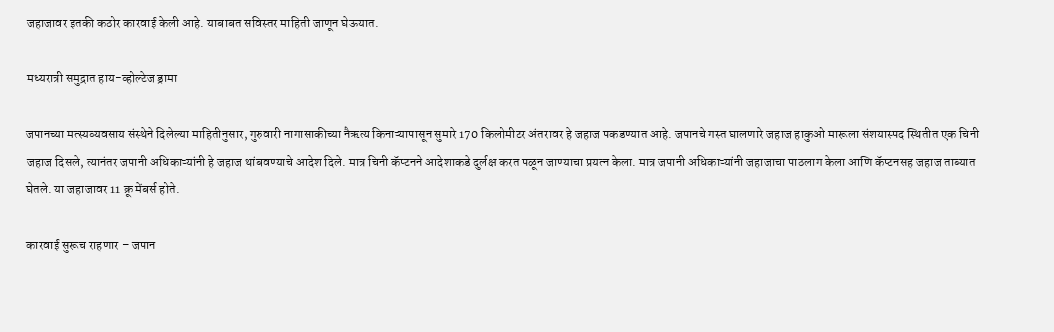जहाजावर इतकी कठोर कारवाई केली आहे. याबाबत सविस्तर माहिती जाणून घेऊयात.

मध्यरात्री समुद्रात हाय-व्होल्टेज ड्रामा

जपानच्या मत्स्यव्यवसाय संस्थेने दिलेल्या माहितीनुसार, गुरुवारी नागासाकीच्या नैऋत्य किनाऱ्यापासून सुमारे 170 किलोमीटर अंतरावर हे जहाज पकडण्यात आहे. जपानचे गस्त घालणारे जहाज हाकुओ मारूला संशयास्पद स्थितीत एक चिनी जहाज दिसले, त्यानंतर जपानी अधिकाऱ्यांनी हे जहाज थांबवण्याचे आदेश दिले. मात्र चिनी कॅप्टनने आदेशाकडे दुर्लक्ष करत पळून जाण्याचा प्रयत्न केला. मात्र जपानी अधिकाऱ्यांनी जहाजाचा पाठलाग केला आणि कॅप्टनसह जहाज ताब्यात घेतले. या जहाजावर 11 क्रू मेंबर्स होते.

कारवाई सुरूच राहणार – जपान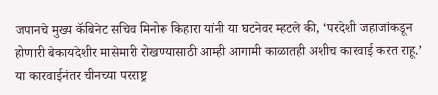जपानचे मुख्य कॅबिनेट सचिव मिनोरू किहारा यांनी या घटनेवर म्हटले की, ‘परदेशी जहाजांकडून होणारी बेकायदेशीर मासेमारी रोखण्यासाठी आम्ही आगामी काळातही अशीच कारवाई करत राहू.’ या कारवाईनंतर चीनच्या परराष्ट्र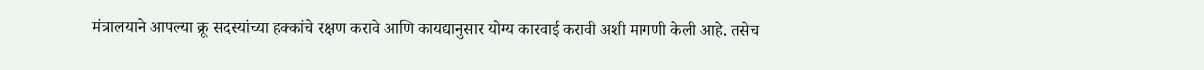मंत्रालयाने आपल्या क्रू सदस्यांच्या हक्कांचे रक्षण करावे आणि कायद्यानुसार योग्य कारवाई करावी अशी मागणी केली आहे. तसेच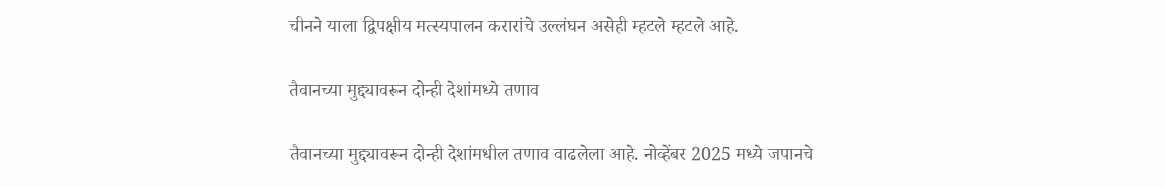चीनने याला द्विपक्षीय मत्स्यपालन करारांचे उल्लंघन असेही म्हटले म्हटले आहे.

तैवानच्या मुद्द्यावरून दोन्ही देशांमध्ये तणाव

तैवानच्या मुद्द्यावरून दोन्ही देशांमधील तणाव वाढलेला आहे. नोव्हेंबर 2025 मध्ये जपानचे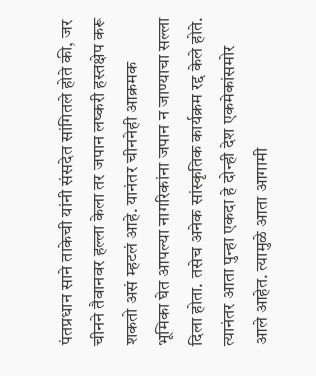पंतप्रधान साने ताकेची यांनी संसदेत सांगितले होते की, जर चीनने तैवानवर हल्ला केला तर जपान लष्करी हस्तक्षेप करू शकतो असं म्हटलं आहे. यानंतर चीननेही आक्रमक भूमिका घेत आपल्या नागरिकांना जपान न जाण्याचा सल्ला दिला होता. तसेच अनेक सांस्कृतिक कार्यक्रम रद्द केले होते. त्यानंतर आता पुन्हा एकदा हे दोन्ही देश एकमेकांसमोर आले आहेत. त्यामुळे आता आगामी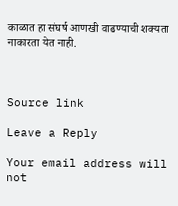काळात हा संघर्ष आणखी वाढण्याची शक्यता नाकारता येत नाही.



Source link

Leave a Reply

Your email address will not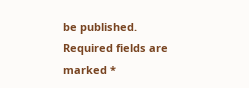be published. Required fields are marked *